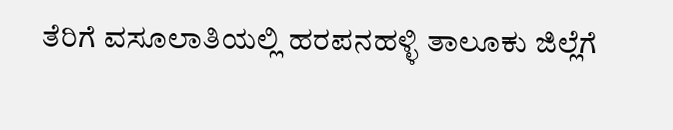ತೆರಿಗೆ ವಸೂಲಾತಿಯಲ್ಲಿ ಹರಪನಹಳ್ಳಿ ತಾಲೂಕು ಜಿಲ್ಲೆಗೆ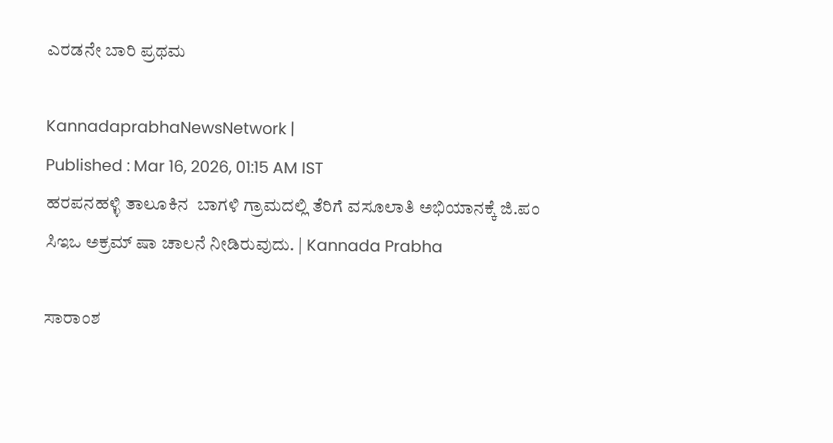ಎರಡನೇ ಬಾರಿ ಪ್ರಥಮ

KannadaprabhaNewsNetwork |
Published : Mar 16, 2026, 01:15 AM IST
ಹರಪನಹಳ್ಳಿ ತಾಲೂಕಿನ  ಬಾಗಳಿ ಗ್ರಾಮದಲ್ಲಿ ತೆರಿಗೆ ವಸೂಲಾತಿ ಅಭಿಯಾನಕ್ಕೆ ಜಿ.ಪಂ ಸಿಇಒ ಅಕ್ರಮ್ ಷಾ ಚಾಲನೆ ನೀಡಿರುವುದು. | Kannada Prabha

ಸಾರಾಂಶ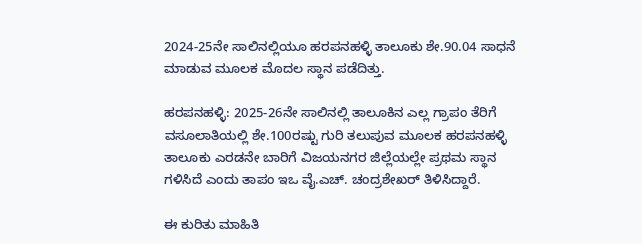2024-25ನೇ ಸಾಲಿನಲ್ಲಿಯೂ ಹರಪನಹಳ್ಳಿ ತಾಲೂಕು ಶೇ.90.04 ಸಾಧನೆ ಮಾಡುವ ಮೂಲಕ ಮೊದಲ ಸ್ಥಾನ ಪಡೆದಿತ್ತು.

ಹರಪನಹಳ್ಳಿ: 2025-26ನೇ ಸಾಲಿನಲ್ಲಿ ತಾಲೂಕಿನ ಎಲ್ಲ ಗ್ರಾಪಂ ತೆರಿಗೆ ವಸೂಲಾತಿಯಲ್ಲಿ ಶೇ.100ರಷ್ಟು ಗುರಿ ತಲುಪುವ ಮೂಲಕ ಹರಪನಹಳ್ಳಿ ತಾಲೂಕು ಎರಡನೇ ಬಾರಿಗೆ ವಿಜಯನಗರ ಜಿಲ್ಲೆಯಲ್ಲೇ ಪ್ರಥಮ ಸ್ಥಾನ ಗಳಿಸಿದೆ ಎಂದು ತಾಪಂ ಇಒ ವೈ.ಎಚ್. ಚಂದ್ರಶೇಖರ್ ತಿಳಿಸಿದ್ದಾರೆ.

ಈ ಕುರಿತು ಮಾಹಿತಿ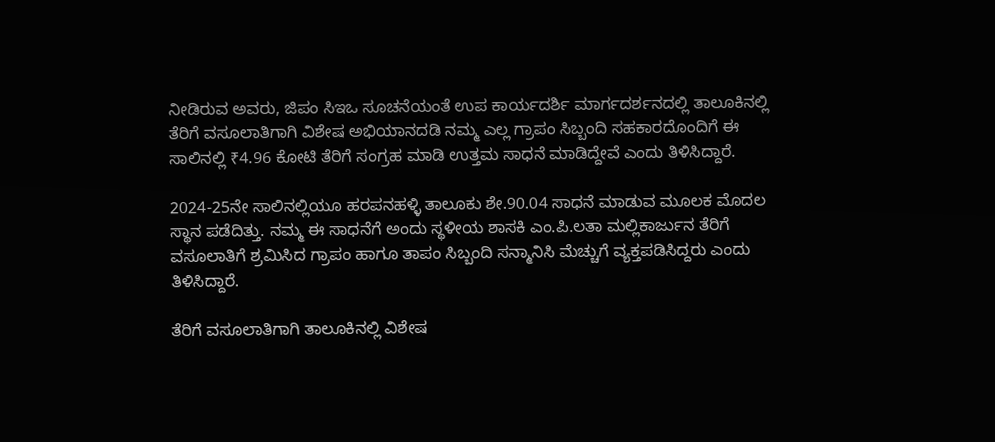ನೀಡಿರುವ ಅವರು, ಜಿಪಂ ಸಿಇಒ ಸೂಚನೆಯಂತೆ ಉಪ ಕಾರ್ಯದರ್ಶಿ ಮಾರ್ಗದರ್ಶನದಲ್ಲಿ ತಾಲೂಕಿನಲ್ಲಿ ತೆರಿಗೆ ವಸೂಲಾತಿಗಾಗಿ ವಿಶೇಷ ಅಭಿಯಾನದಡಿ ನಮ್ಮ ಎಲ್ಲ ಗ್ರಾಪಂ ಸಿಬ್ಬಂದಿ ಸಹಕಾರದೊಂದಿಗೆ ಈ ಸಾಲಿನಲ್ಲಿ ₹4.96 ಕೋಟಿ ತೆರಿಗೆ ಸಂಗ್ರಹ ಮಾಡಿ ಉತ್ತಮ ಸಾಧನೆ ಮಾಡಿದ್ದೇವೆ ಎಂದು ತಿಳಿಸಿದ್ದಾರೆ.

2024-25ನೇ ಸಾಲಿನಲ್ಲಿಯೂ ಹರಪನಹಳ್ಳಿ ತಾಲೂಕು ಶೇ.90.04 ಸಾಧನೆ ಮಾಡುವ ಮೂಲಕ ಮೊದಲ ಸ್ಥಾನ ಪಡೆದಿತ್ತು. ನಮ್ಮ ಈ ಸಾಧನೆಗೆ ಅಂದು ಸ್ಥಳೀಯ ಶಾಸಕಿ ಎಂ.ಪಿ.ಲತಾ ಮಲ್ಲಿಕಾರ್ಜುನ ತೆರಿಗೆ ವಸೂಲಾತಿಗೆ ಶ್ರಮಿಸಿದ ಗ್ರಾಪಂ ಹಾಗೂ ತಾಪಂ ಸಿಬ್ಬಂದಿ ಸನ್ಮಾನಿಸಿ ಮೆಚ್ಚುಗೆ ವ್ಯಕ್ತಪಡಿಸಿದ್ದರು ಎಂದು ತಿಳಿಸಿದ್ದಾರೆ.

ತೆರಿಗೆ ವಸೂಲಾತಿಗಾಗಿ ತಾಲೂಕಿನಲ್ಲಿ ವಿಶೇಷ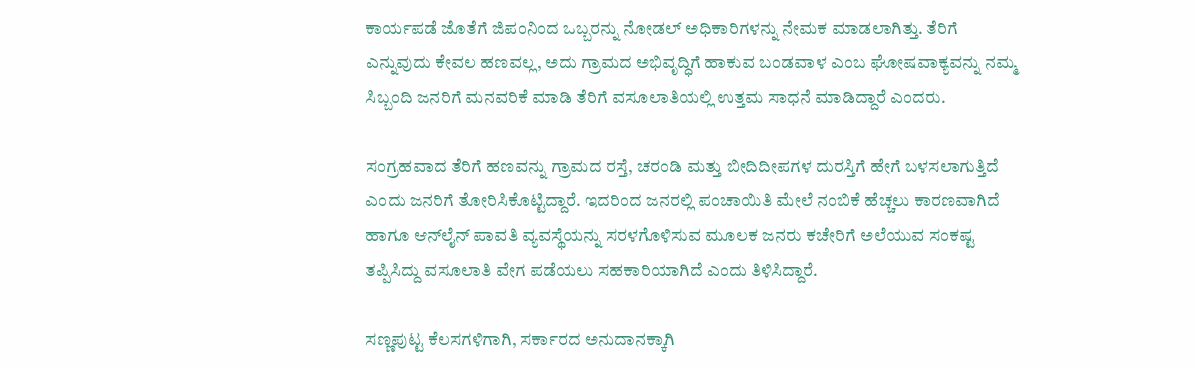ಕಾರ್ಯಪಡೆ ಜೊತೆಗೆ ಜಿಪಂನಿಂದ ಒಬ್ಬರನ್ನು ನೋಡಲ್ ಅಧಿಕಾರಿಗಳನ್ನು ನೇಮಕ ಮಾಡಲಾಗಿತ್ತು. ತೆರಿಗೆ ಎನ್ನುವುದು ಕೇವಲ ಹಣವಲ್ಲ, ಅದು ಗ್ರಾಮದ ಅಭಿವೃದ್ಧಿಗೆ ಹಾಕುವ ಬಂಡವಾಳ ಎಂಬ ಘೋಷವಾಕ್ಯವನ್ನು ನಮ್ಮ ಸಿಬ್ಬಂದಿ ಜನರಿಗೆ ಮನವರಿಕೆ ಮಾಡಿ ತೆರಿಗೆ ವಸೂಲಾತಿಯಲ್ಲಿ ಉತ್ತಮ ಸಾಧನೆ ಮಾಡಿದ್ದಾರೆ ಎಂದರು.

ಸಂಗ್ರಹವಾದ ತೆರಿಗೆ ಹಣವನ್ನು ಗ್ರಾಮದ ರಸ್ತೆ, ಚರಂಡಿ ಮತ್ತು ಬೀದಿದೀಪಗಳ ದುರಸ್ತಿಗೆ ಹೇಗೆ ಬಳಸಲಾಗುತ್ತಿದೆ ಎಂದು ಜನರಿಗೆ ತೋರಿಸಿಕೊಟ್ಟಿದ್ದಾರೆ. ಇದರಿಂದ ಜನರಲ್ಲಿ ಪಂಚಾಯಿತಿ ಮೇಲೆ ನಂಬಿಕೆ ಹೆಚ್ಚಲು ಕಾರಣವಾಗಿದೆ ಹಾಗೂ ಆನ್‌ಲೈನ್ ಪಾವತಿ ವ್ಯವಸ್ಥೆಯನ್ನು ಸರಳಗೊಳಿಸುವ ಮೂಲಕ ಜನರು ಕಚೇರಿಗೆ ಅಲೆಯುವ ಸಂಕಷ್ಟ ತಪ್ಪಿಸಿದ್ದು ವಸೂಲಾತಿ ವೇಗ ಪಡೆಯಲು ಸಹಕಾರಿಯಾಗಿದೆ ಎಂದು ತಿಳಿಸಿದ್ದಾರೆ.

ಸಣ್ಣಪುಟ್ಟ ಕೆಲಸಗಳಿಗಾಗಿ, ಸರ್ಕಾರದ ಅನುದಾನಕ್ಕಾಗಿ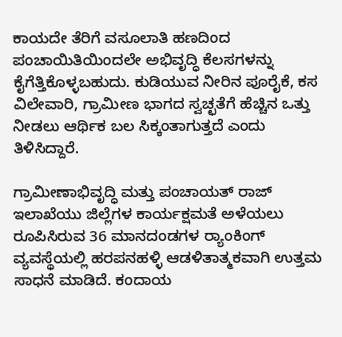ಕಾಯದೇ ತೆರಿಗೆ ವಸೂಲಾತಿ ಹಣದಿಂದ ಪಂಚಾಯಿತಿಯಿಂದಲೇ ಅಭಿವೃದ್ಧಿ ಕೆಲಸಗಳನ್ನು ಕೈಗೆತ್ತಿಕೊಳ್ಳಬಹುದು. ಕುಡಿಯುವ ನೀರಿನ ಪೂರೈಕೆ, ಕಸ ವಿಲೇವಾರಿ, ಗ್ರಾಮೀಣ ಭಾಗದ ಸ್ವಚ್ಛತೆಗೆ ಹೆಚ್ಚಿನ ಒತ್ತು ನೀಡಲು ಆರ್ಥಿಕ ಬಲ ಸಿಕ್ಕಂತಾಗುತ್ತದೆ ಎಂದು ತಿಳಿಸಿದ್ದಾರೆ.

ಗ್ರಾಮೀಣಾಭಿವೃದ್ಧಿ ಮತ್ತು ಪಂಚಾಯತ್ ರಾಜ್ ಇಲಾಖೆಯು ಜಿಲ್ಲೆಗಳ ಕಾರ್ಯಕ್ಷಮತೆ ಅಳೆಯಲು ರೂಪಿಸಿರುವ 36 ಮಾನದಂಡಗಳ ರ‍್ಯಾಂಕಿಂಗ್ ವ್ಯವಸ್ಥೆಯಲ್ಲಿ ಹರಪನಹಳ್ಳಿ ಆಡಳಿತಾತ್ಮಕವಾಗಿ ಉತ್ತಮ ಸಾಧನೆ ಮಾಡಿದೆ. ಕಂದಾಯ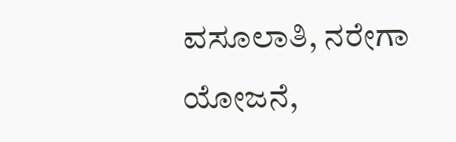ವಸೂಲಾತಿ, ನರೇಗಾ ಯೋಜನೆ,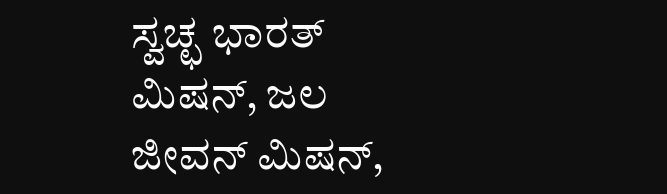ಸ್ವಚ್ಛ ಭಾರತ್ ಮಿಷನ್, ಜಲ ಜೀವನ್ ಮಿಷನ್,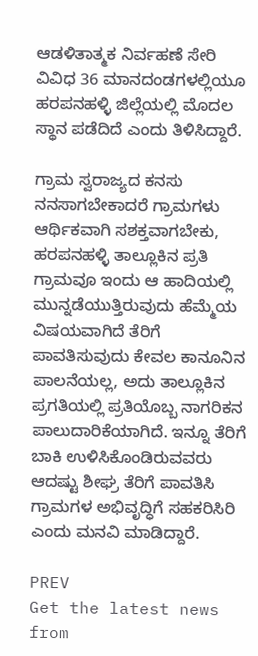ಆಡಳಿತಾತ್ಮಕ ನಿರ್ವಹಣೆ ಸೇರಿ ವಿವಿಧ 36 ಮಾನದಂಡಗಳಲ್ಲಿಯೂ ಹರಪನಹಳ್ಳಿ ಜಿಲ್ಲೆಯಲ್ಲಿ ಮೊದಲ ಸ್ಥಾನ ಪಡೆದಿದೆ ಎಂದು ತಿಳಿಸಿದ್ದಾರೆ.

ಗ್ರಾಮ ಸ್ವರಾಜ್ಯದ ಕನಸು ನನಸಾಗಬೇಕಾದರೆ ಗ್ರಾಮಗಳು ಆರ್ಥಿಕವಾಗಿ ಸಶಕ್ತವಾಗಬೇಕು, ಹರಪನಹಳ್ಳಿ ತಾಲ್ಲೂಕಿನ ಪ್ರತಿ ಗ್ರಾಮವೂ ಇಂದು ಆ ಹಾದಿಯಲ್ಲಿ ಮುನ್ನಡೆಯುತ್ತಿರುವುದು ಹೆಮ್ಮೆಯ ವಿಷಯವಾಗಿದೆ ತೆರಿಗೆ ಪಾವತಿಸುವುದು ಕೇವಲ ಕಾನೂನಿನ ಪಾಲನೆಯಲ್ಲ, ಅದು ತಾಲ್ಲೂಕಿನ ಪ್ರಗತಿಯಲ್ಲಿ ಪ್ರತಿಯೊಬ್ಬ ನಾಗರಿಕನ ಪಾಲುದಾರಿಕೆಯಾಗಿದೆ. ಇನ್ನೂ ತೆರಿಗೆ ಬಾಕಿ ಉಳಿಸಿಕೊಂಡಿರುವವರು ಆದಷ್ಟು ಶೀಘ್ರ ತೆರಿಗೆ ಪಾವತಿಸಿ ಗ್ರಾಮಗಳ ಅಭಿವೃದ್ಧಿಗೆ ಸಹಕರಿಸಿರಿ ಎಂದು ಮನವಿ ಮಾಡಿದ್ದಾರೆ.

PREV
Get the latest news from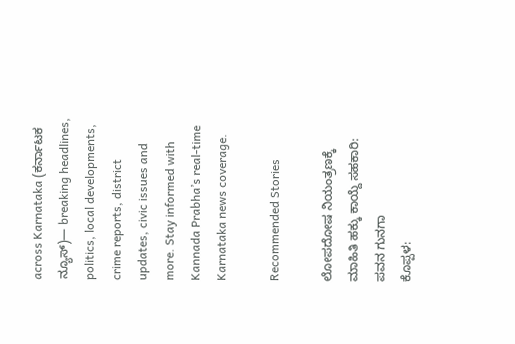across Karnataka (ಕರ್ನಾಟಕ ನ್ಯೂಸ್)— breaking headlines, politics, local developments, crime reports, district updates, civic issues and more. Stay informed with Kannada Prabha’s real‑time Karnataka news coverage.

Recommended Stories

ಲೋಪದೋಷ ನಿಯಂತ್ರಣಕ್ಕೆ ಮಾಹಿತಿ ಹಕ್ಕು ಕಾಯ್ದೆ ಸಹಕಾರಿ: ಪವನ ಗುನಗಾ
ಕೊಪ್ಪಳ: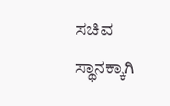ಸಚಿವ ಸ್ಥಾನಕ್ಕಾಗಿ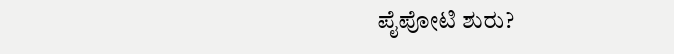ಪೈಪೋಟಿ ಶುರು?